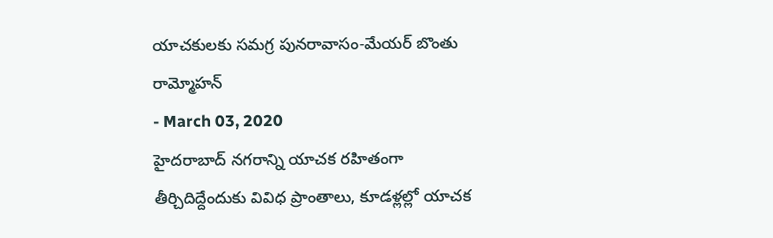యాచకులకు సమగ్ర పునరావాసం-మేయర్ బొంతు రామ్మోహన్
- March 03, 2020
హైదరాబాద్ నగరాన్ని యాచక రహితంగా తీర్చిదిద్దేందుకు వివిధ ప్రాంతాలు, కూడళ్లల్లో యాచక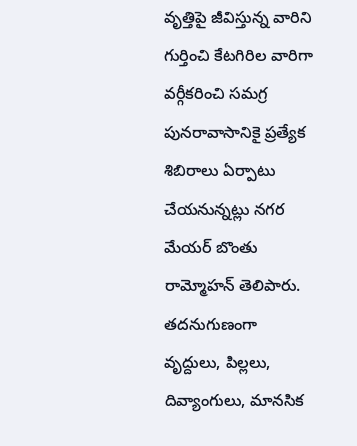వృత్తిపై జీవిస్తున్న వారిని గుర్తించి కేటగిరిల వారిగా వర్గీకరించి సమగ్ర పునరావాసానికై ప్రత్యేక శిబిరాలు ఏర్పాటు చేయనున్నట్లు నగర మేయర్ బొంతు రామ్మోహన్ తెలిపారు. తదనుగుణంగా వృద్దులు, పిల్లలు, దివ్యాంగులు, మానసిక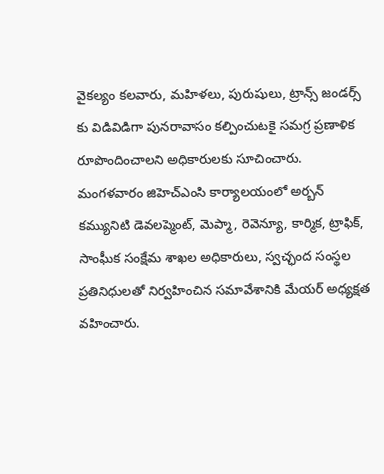వైకల్యం కలవారు, మహిళలు, పురుషులు, ట్రాన్స్ జండర్స్ కు విడివిడిగా పునరావాసం కల్పించుటకై సమగ్ర ప్రణాళిక రూపొందించాలని అధికారులకు సూచించారు. మంగళవారం జిహెచ్ఎంసి కార్యాలయంలో అర్బన్ కమ్యునిటి డెవలప్మెంట్, మెప్మా, రెవెన్యూ, కార్మిక, ట్రాఫిక్, సాంఘీక సంక్షేమ శాఖల అధికారులు, స్వచ్ఛంద సంస్థల ప్రతినిధులతో నిర్వహించిన సమావేశానికి మేయర్ అధ్యక్షత వహించారు.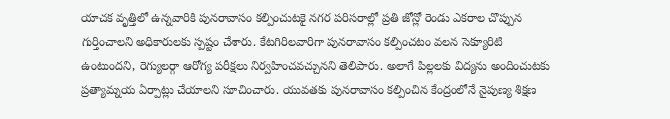యాచక వృత్తిలో ఉన్నవారికి పునరావాసం కల్పించుటకై నగర పరిసరాల్లో ప్రతి జోన్లో రెండు ఎకరాల చొప్పున గుర్తించాలని అధికారులకు స్పష్టం చేశారు. కేటగిరిలవారిగా పునరావాసం కల్పించటం వలన సెక్యూరిటి ఉంటుందని, రెగ్యులర్గా ఆరోగ్య పరీక్షలు నిర్వహించవచ్చునని తెలిపారు. అలాగే పిల్లలకు విద్యను అందించుటకు ప్రత్యామ్నయ ఏర్పాట్లు చేయాలని సూచించారు. యువతకు పునరావాసం కల్పించిన కేంద్రంలోనే నైపుణ్య శిక్షణ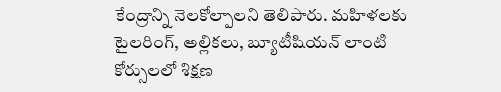కేంద్రాన్ని నెలకోల్పాలని తెలిపారు. మహిళలకు టైలరింగ్, అల్లికలు, బ్యూటీషియన్ లాంటి కోర్సులలో శిక్షణ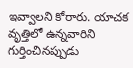ఇవ్వాలని కోరారు. యాచక వృత్తిలో ఉన్నవారిని గుర్తించినప్పుడు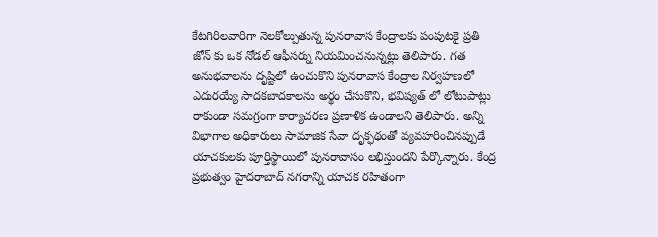కేటగిరిలవారిగా నెలకోల్పుతున్న పునరావాస కేంద్రాలకు పంపుటకై ప్రతి జోన్ కు ఒక నోడల్ ఆఫీసర్ను నియమించనున్నట్లు తెలిపారు. గత అనుభవాలను దృష్టిలో ఉంచుకొని పునరావాస కేంద్రాల నిర్వహణలో ఎదురయ్యే సాదకబాదకాలను అర్థం చేసుకొని, భవిష్యత్ లో లోటుపాట్లు రాకుండా సమగ్రంగా కార్యాచరణ ప్రణాళిక ఉండాలని తెలిపారు. అన్ని విభాగాల అధికారులు సామాజిక సేవా దృక్ఫథంతో వ్యవహరించినప్పుడే యాచకులకు పూర్తిస్థాయిలో పునరావాసం లభిస్తుందని పేర్కొన్నారు. కేంద్ర ప్రభుత్వం హైదరాబాద్ నగరాన్ని యాచక రహితంగా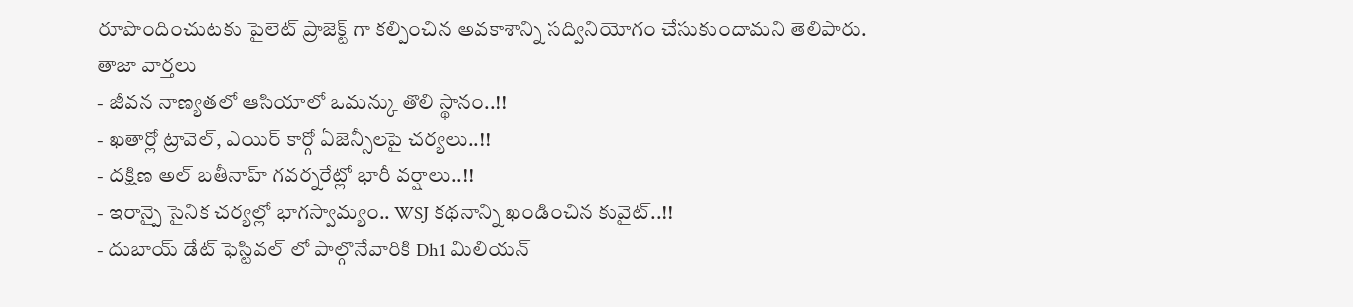రూపొందించుటకు పైలెట్ ప్రాజెక్ట్ గా కల్పించిన అవకాశాన్ని సద్వినియోగం చేసుకుందామని తెలిపారు.
తాజా వార్తలు
- జీవన నాణ్యతలో ఆసియాలో ఒమన్కు తొలి స్థానం..!!
- ఖతార్లో ట్రావెల్, ఎయిర్ కార్గో ఏజెన్సీలపై చర్యలు..!!
- దక్షిణ అల్ బతీనాహ్ గవర్నరేట్లో భారీ వర్షాలు..!!
- ఇరాన్పై సైనిక చర్యల్లో భాగస్వామ్యం.. WSJ కథనాన్ని ఖండించిన కువైట్..!!
- దుబాయ్ డేట్ ఫెస్టివల్ లో పాల్గొనేవారికి Dh1 మిలియన్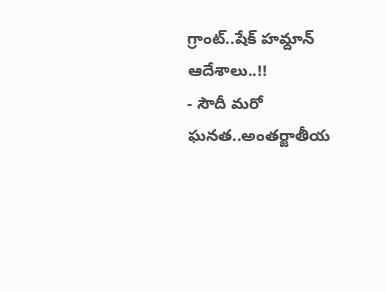గ్రాంట్..షేక్ హమ్దాన్ ఆదేశాలు..!!
- సౌదీ మరో ఘనత..అంతర్జాతీయ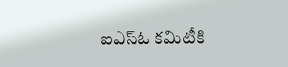ఐఎస్ఓ కమిటీకి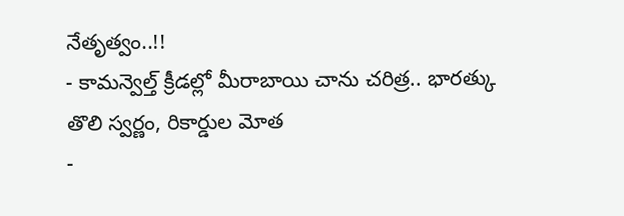నేతృత్వం..!!
- కామన్వెల్త్ క్రీడల్లో మీరాబాయి చాను చరిత్ర.. భారత్కు తొలి స్వర్ణం, రికార్డుల మోత
-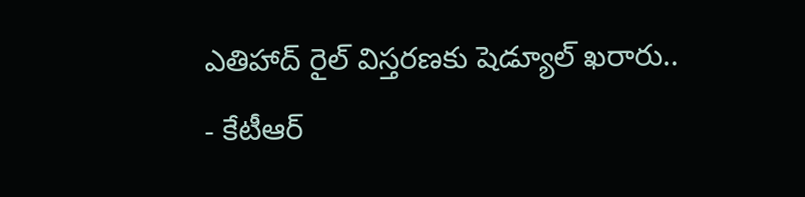ఎతిహాద్ రైల్ విస్తరణకు షెడ్యూల్ ఖరారు..
- కేటీఆర్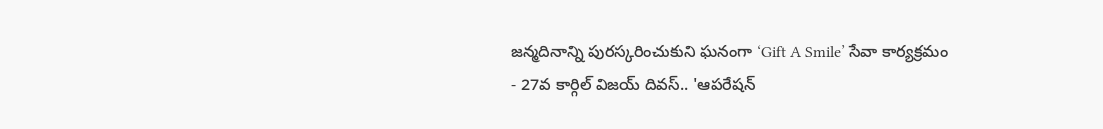జన్మదినాన్ని పురస్కరించుకుని ఘనంగా ‘Gift A Smile’ సేవా కార్యక్రమం
- 27వ కార్గిల్ విజయ్ దివస్.. 'ఆపరేషన్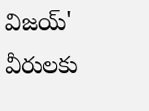విజయ్' వీరులకు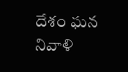దేశం ఘన నివాళి